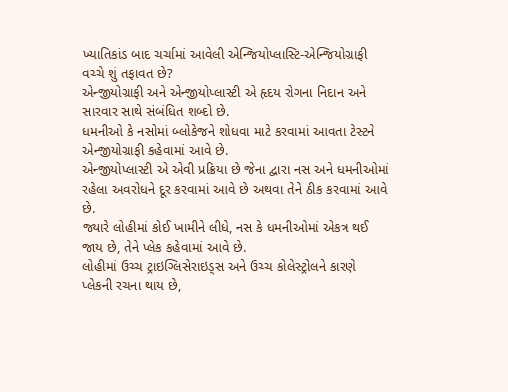ખ્યાતિકાંડ બાદ ચર્ચામાં આવેલી એન્જિયોપ્લાસ્ટિ-એન્જિયોગ્રાફી વચ્ચે શું તફાવત છે?
એન્જીયોગ્રાફી અને એન્જીયોપ્લાસ્ટી એ હૃદય રોગના નિદાન અને સારવાર સાથે સંબંધિત શબ્દો છે.
ધમનીઓ કે નસોમાં બ્લોકેજને શોધવા માટે કરવામાં આવતા ટેસ્ટને એન્જીયોગ્રાફી કહેવામાં આવે છે.
એન્જીયોપ્લાસ્ટી એ એવી પ્રક્રિયા છે જેના દ્વારા નસ અને ધમનીઓમાં રહેલા અવરોધને દૂર કરવામાં આવે છે અથવા તેને ઠીક કરવામાં આવે છે.
જ્યારે લોહીમાં કોઈ ખામીને લીધે, નસ કે ધમનીઓમાં એકત્ર થઈ જાય છે, તેને પ્લેક કહેવામાં આવે છે.
લોહીમાં ઉચ્ચ ટ્રાઇગ્લિસેરાઇડ્સ અને ઉચ્ચ કોલેસ્ટ્રોલને કારણે પ્લેકની રચના થાય છે,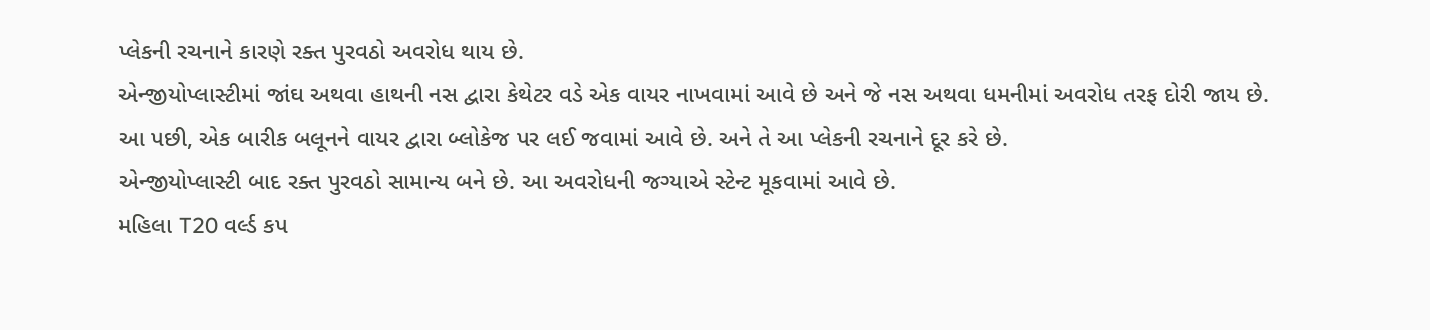પ્લેકની રચનાને કારણે રક્ત પુરવઠો અવરોધ થાય છે.
એન્જીયોપ્લાસ્ટીમાં જાંઘ અથવા હાથની નસ દ્વારા કેથેટર વડે એક વાયર નાખવામાં આવે છે અને જે નસ અથવા ધમનીમાં અવરોધ તરફ દોરી જાય છે.
આ પછી, એક બારીક બલૂનને વાયર દ્વારા બ્લોકેજ પર લઈ જવામાં આવે છે. અને તે આ પ્લેકની રચનાને દૂર કરે છે.
એન્જીયોપ્લાસ્ટી બાદ રક્ત પુરવઠો સામાન્ય બને છે. આ અવરોધની જગ્યાએ સ્ટેન્ટ મૂકવામાં આવે છે.
મહિલા T20 વર્લ્ડ કપ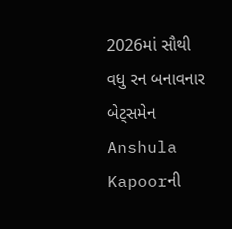2026માં સૌથી વધુ રન બનાવનાર બેટ્સમેન
Anshula Kapoorની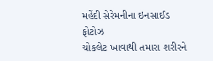મહેંદી સેરેમનીના ઇનસાઈડ ફોટોઝ
ચોકલેટ ખાવાથી તમારા શરીરને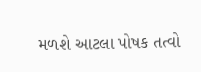મળશે આટલા પોષક તત્વો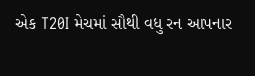એક T20I મેચમાં સૌથી વધુ રન આપનાર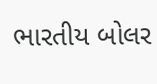ભારતીય બોલર